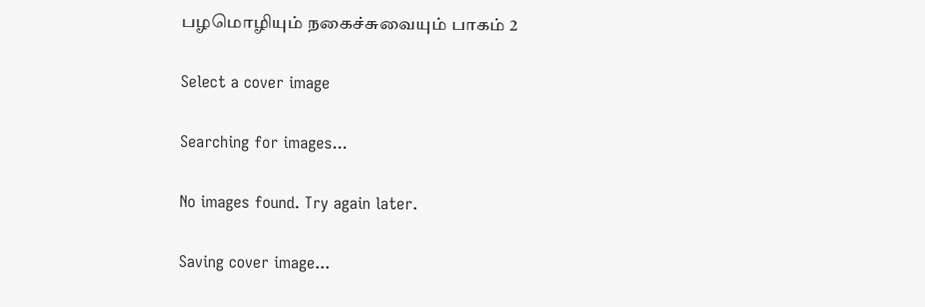பழமொழியும் நகைச்சுவையும் பாகம் 2

Select a cover image

Searching for images...

No images found. Try again later.

Saving cover image...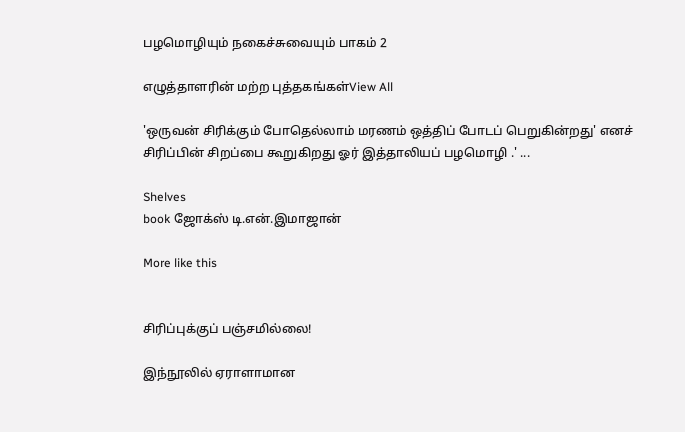பழமொழியும் நகைச்சுவையும் பாகம் 2

எழுத்தாளரின் மற்ற புத்தகங்கள்View All

'ஒருவன் சிரிக்கும் போதெல்லாம் மரணம் ஒத்திப் போடப் பெறுகின்றது' எனச் சிரிப்பின் சிறப்பை கூறுகிறது ஓர் இத்தாலியப் பழமொழி .' ...

Shelves
book ஜோக்ஸ் டி.என்.இமாஜான்

More like this


சிரிப்புக்குப் பஞ்சமில்லை!

இந்நூலில் ஏராளாமான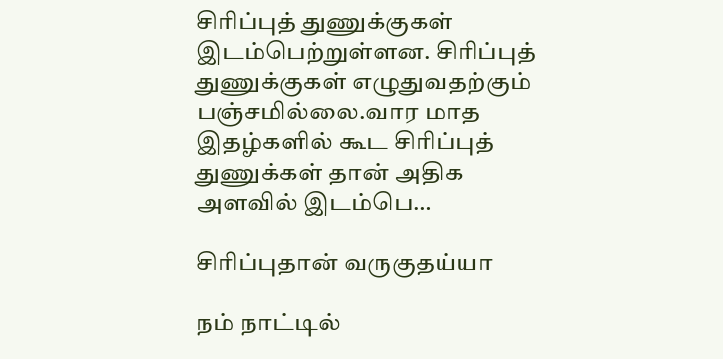சிரிப்புத் துணுக்குகள் இடம்பெற்றுள்ளன. சிரிப்புத் துணுக்குகள் எழுதுவதற்கும் பஞ்சமில்லை.வார மாத இதழ்களில் கூட சிரிப்புத் துணுக்கள் தான் அதிக அளவில் இடம்பெ…

சிரிப்புதான் வருகுதய்யா

நம் நாட்டில்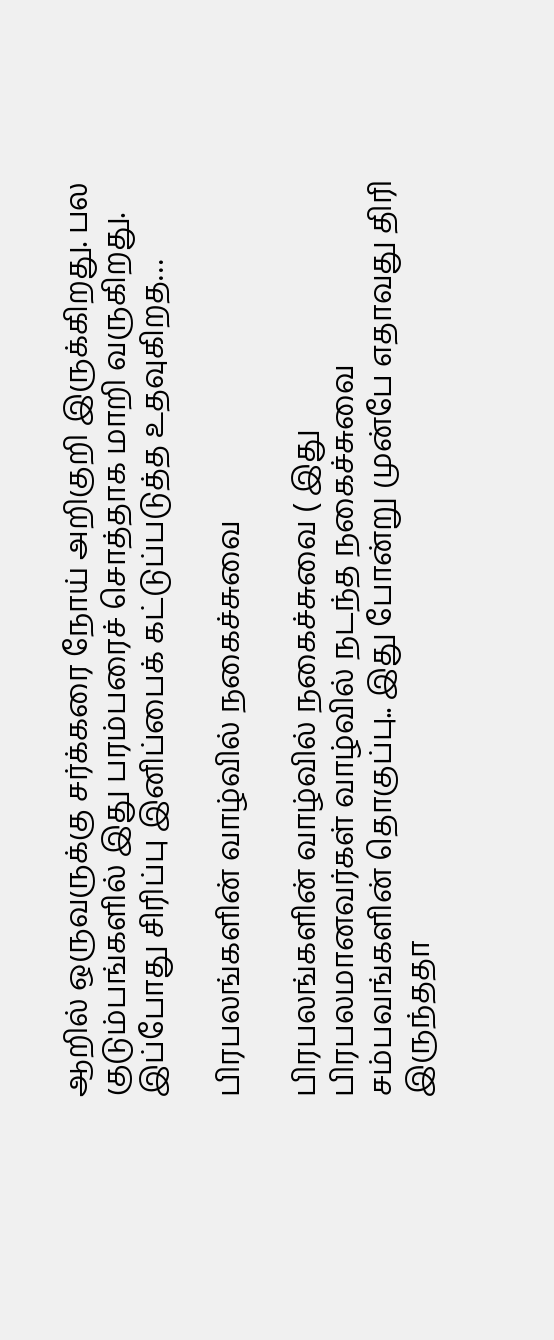ஆறில் ஒருவருக்கு சர்க்கரை நோய் அறிகுறி இருக்கிறது. பல குடும்பங்களில் இது பரம்பரைச் சொத்தாக மாறி வருகிறது. இப்போது சிரிப்பு இனிப்பைக் கட்டுப்படுத்த உதவுகிறத…

பிரபலங்களின் வாழ்வில் நகைச்சுவை

பிரபலங்களின் வாழ்வில் நகைச்சுவை ( இது பிரபலமானவர்கள் வாழ்வில் நடந்த நகைச்சுவை சம்பவங்களின் தொகுப்பு.. இது போன்று முன்பே எதாவது திரி இருந்ததா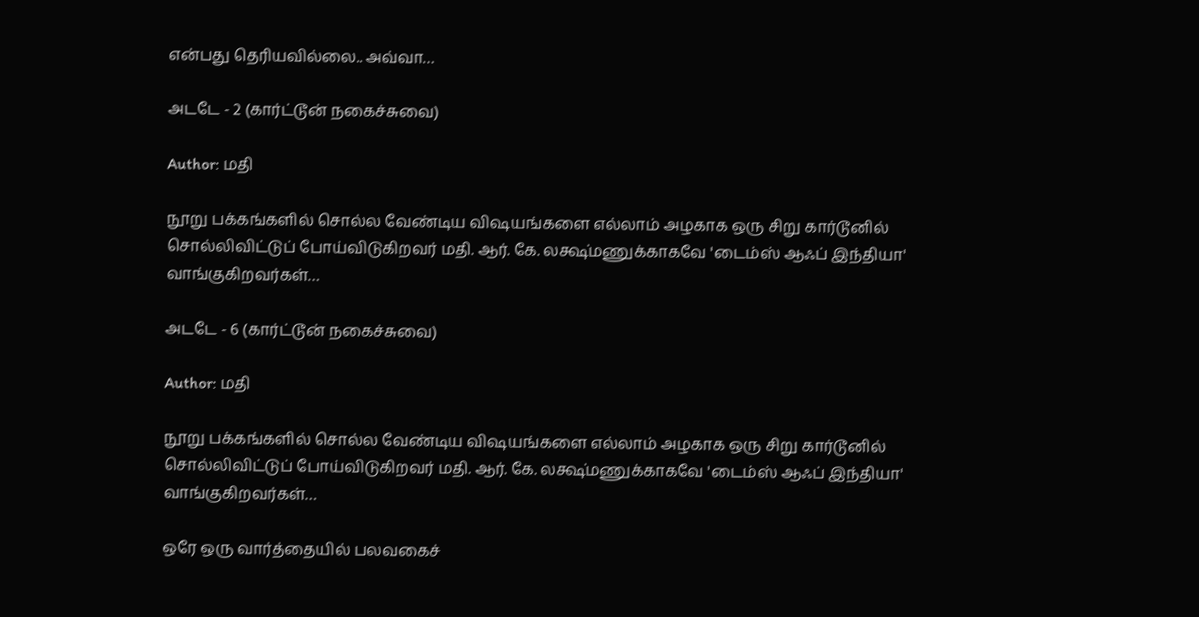என்பது தெரியவில்லை.. அவ்வா…

அடடே - 2 (கார்ட்டூன் நகைச்சுவை)

Author: மதி

நூறு பக்கங்களில் சொல்ல வேண்டிய விஷயங்களை எல்லாம் அழகாக ஒரு சிறு கார்டூனில் சொல்லிவிட்டுப் போய்விடுகிறவர் மதி. ஆர். கே. லக்ஷ்மணுக்காகவே 'டைம்ஸ் ஆஃப் இந்தியா' வாங்குகிறவர்கள்…

அடடே - 6 (கார்ட்டூன் நகைச்சுவை)

Author: மதி

நூறு பக்கங்களில் சொல்ல வேண்டிய விஷயங்களை எல்லாம் அழகாக ஒரு சிறு கார்டூனில் சொல்லிவிட்டுப் போய்விடுகிறவர் மதி. ஆர். கே. லக்ஷ்மணுக்காகவே 'டைம்ஸ் ஆஃப் இந்தியா' வாங்குகிறவர்கள்…

ஒரே ஒரு வார்த்தையில் பலவகைச்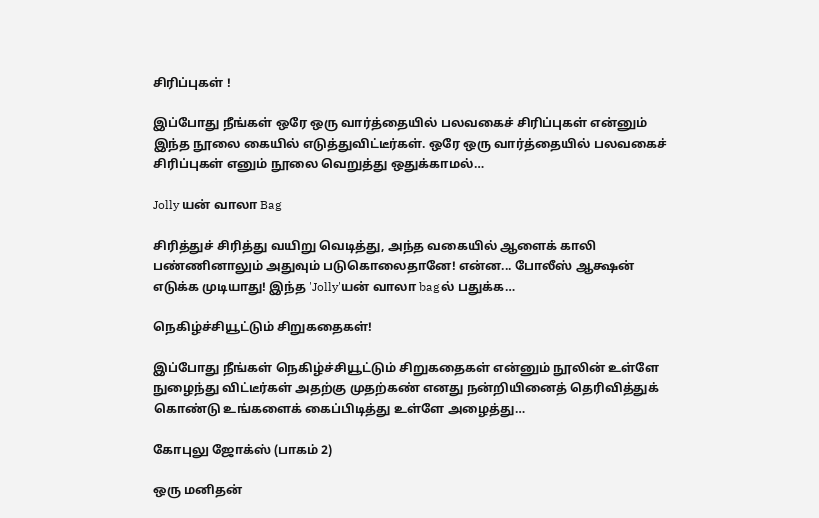சிரிப்புகள் !

இப்போது நீங்கள் ஒரே ஒரு வார்த்தையில் பலவகைச் சிரிப்புகள் என்னும் இந்த நூலை கையில் எடுத்துவிட்டீர்கள். ஒரே ஒரு வார்த்தையில் பலவகைச் சிரிப்புகள் எனும் நூலை வெறுத்து ஒதுக்காமல்…

Jolly யன் வாலா Bag

சிரித்துச் சிரித்து வயிறு வெடித்து, அந்த வகையில் ஆளைக் காலி பண்ணினாலும் அதுவும் படுகொலைதானே! என்ன... போலீஸ் ஆக்ஷன் எடுக்க முடியாது! இந்த 'Jolly'யன் வாலா bagல் பதுக்க…

நெகிழ்ச்சியூட்டும் சிறுகதைகள்!

இப்போது நீங்கள் நெகிழ்ச்சியூட்டும் சிறுகதைகள் என்னும் நூலின் உள்ளே நுழைந்து விட்டீர்கள் அதற்கு முதற்கண் எனது நன்றியினைத் தெரிவித்துக் கொண்டு உங்களைக் கைப்பிடித்து உள்ளே அழைத்து…

கோபுலு ஜோக்ஸ் (பாகம் 2)

ஒரு மனிதன்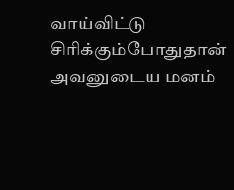வாய்விட்டு சிரிக்கும்போதுதான் அவனுடைய மனம்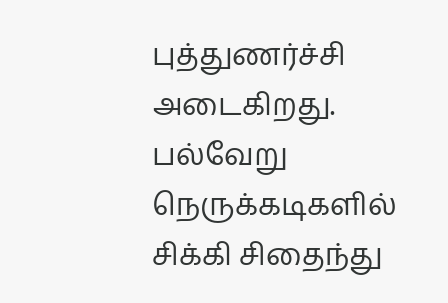புத்துணர்ச்சி அடைகிறது. பல்வேறு நெருக்கடிகளில் சிக்கி சிதைந்து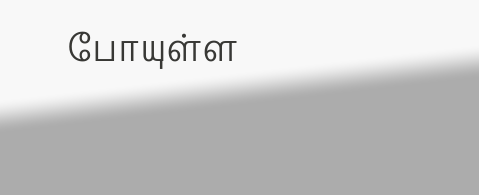போயுள்ள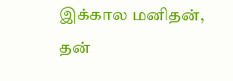இக்கால மனிதன், தன்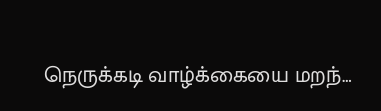நெருக்கடி வாழ்க்கையை மறந்…